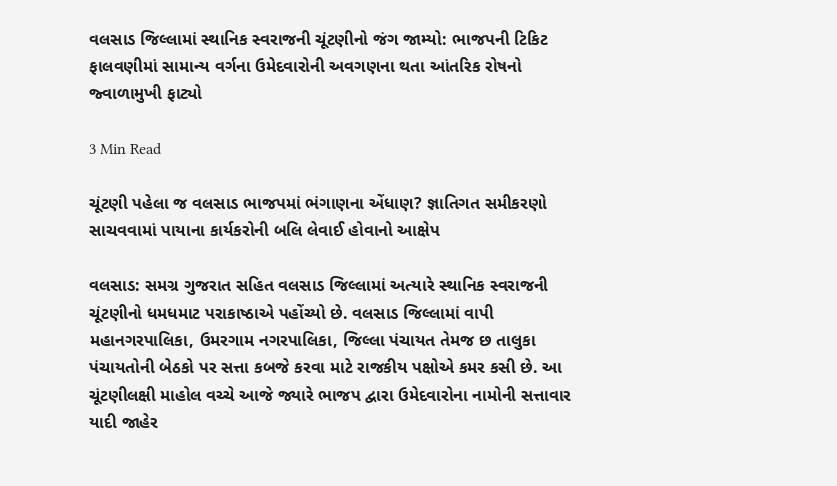વલસાડ જિલ્લામાં સ્થાનિક સ્વરાજની ચૂંટણીનો જંગ જામ્યો: ભાજપની ટિકિટ ફાલવણીમાં સામાન્ય વર્ગના ઉમેદવારોની અવગણના થતા આંતરિક રોષનો જ્વાળામુખી ફાટ્યો

3 Min Read

ચૂંટણી પહેલા જ વલસાડ ભાજપમાં ભંગાણના એંધાણ? જ્ઞાતિગત સમીકરણો સાચવવામાં પાયાના કાર્યકરોની બલિ લેવાઈ હોવાનો આક્ષેપ

વલસાડ: સમગ્ર ગુજરાત સહિત વલસાડ જિલ્લામાં અત્યારે સ્થાનિક સ્વરાજની ચૂંટણીનો ધમધમાટ પરાકાષ્ઠાએ પહોંચ્યો છે. વલસાડ જિલ્લામાં વાપી મહાનગરપાલિકા, ઉમરગામ નગરપાલિકા, જિલ્લા પંચાયત તેમજ છ તાલુકા પંચાયતોની બેઠકો પર સત્તા કબજે કરવા માટે રાજકીય પક્ષોએ કમર કસી છે. આ ચૂંટણીલક્ષી માહોલ વચ્ચે આજે જ્યારે ભાજપ દ્વારા ઉમેદવારોના નામોની સત્તાવાર યાદી જાહેર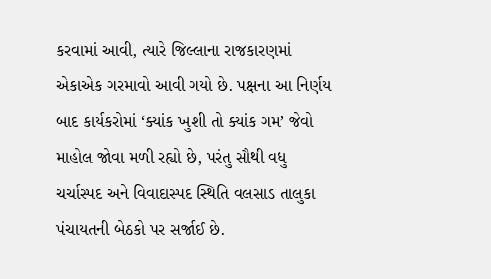કરવામાં આવી, ત્યારે જિલ્લાના રાજકારણમાં એકાએક ગરમાવો આવી ગયો છે. પક્ષના આ નિર્ણય બાદ કાર્યકરોમાં ‘ક્યાંક ખુશી તો ક્યાંક ગમ’ જેવો માહોલ જોવા મળી રહ્યો છે, પરંતુ સૌથી વધુ ચર્ચાસ્પદ અને વિવાદાસ્પદ સ્થિતિ વલસાડ તાલુકા પંચાયતની બેઠકો પર સર્જાઈ છે.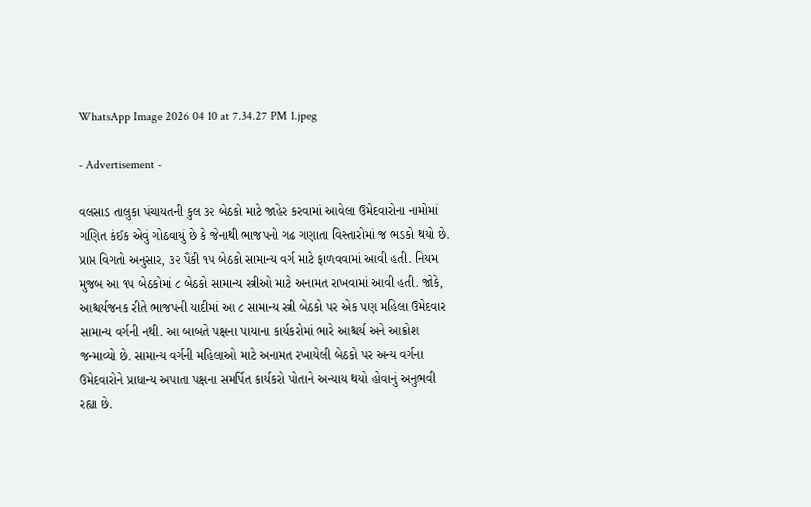WhatsApp Image 2026 04 10 at 7.34.27 PM 1.jpeg

- Advertisement -

વલસાડ તાલુકા પંચાયતની કુલ ૩૨ બેઠકો માટે જાહેર કરવામાં આવેલા ઉમેદવારોના નામોમાં ગણિત કંઈક એવું ગોઠવાયું છે કે જેનાથી ભાજપનો ગઢ ગણાતા વિસ્તારોમાં જ ભડકો થયો છે. પ્રાપ્ત વિગતો અનુસાર, ૩૨ પૈકી ૧૫ બેઠકો સામાન્ય વર્ગ માટે ફાળવવામાં આવી હતી. નિયમ મુજબ આ ૧૫ બેઠકોમાં ૮ બેઠકો સામાન્ય સ્ત્રીઓ માટે અનામત રાખવામાં આવી હતી. જોકે, આશ્ચર્યજનક રીતે ભાજપની યાદીમાં આ ૮ સામાન્ય સ્ત્રી બેઠકો પર એક પણ મહિલા ઉમેદવાર સામાન્ય વર્ગની નથી. આ બાબતે પક્ષના પાયાના કાર્યકરોમાં ભારે આશ્ચર્ય અને આક્રોશ જન્માવ્યો છે. સામાન્ય વર્ગની મહિલાઓ માટે અનામત રખાયેલી બેઠકો પર અન્ય વર્ગના ઉમેદવારોને પ્રાધાન્ય અપાતા પક્ષના સમર્પિત કાર્યકરો પોતાને અન્યાય થયો હોવાનું અનુભવી રહ્યા છે.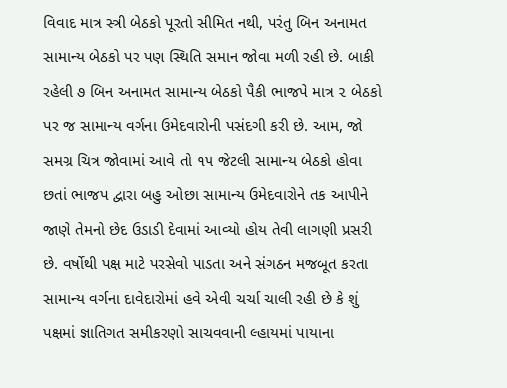વિવાદ માત્ર સ્ત્રી બેઠકો પૂરતો સીમિત નથી, પરંતુ બિન અનામત સામાન્ય બેઠકો પર પણ સ્થિતિ સમાન જોવા મળી રહી છે. બાકી રહેલી ૭ બિન અનામત સામાન્ય બેઠકો પૈકી ભાજપે માત્ર ૨ બેઠકો પર જ સામાન્ય વર્ગના ઉમેદવારોની પસંદગી કરી છે. આમ, જો સમગ્ર ચિત્ર જોવામાં આવે તો ૧૫ જેટલી સામાન્ય બેઠકો હોવા છતાં ભાજપ દ્વારા બહુ ઓછા સામાન્ય ઉમેદવારોને તક આપીને જાણે તેમનો છેદ ઉડાડી દેવામાં આવ્યો હોય તેવી લાગણી પ્રસરી છે. વર્ષોથી પક્ષ માટે પરસેવો પાડતા અને સંગઠન મજબૂત કરતા સામાન્ય વર્ગના દાવેદારોમાં હવે એવી ચર્ચા ચાલી રહી છે કે શું પક્ષમાં જ્ઞાતિગત સમીકરણો સાચવવાની લ્હાયમાં પાયાના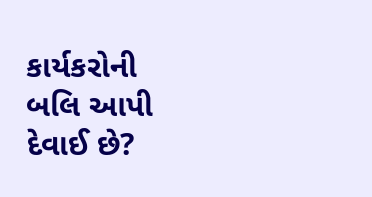કાર્યકરોની બલિ આપી દેવાઈ છે?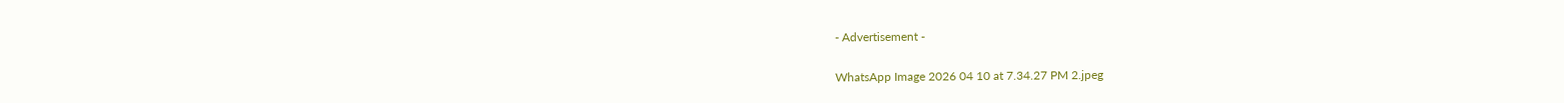- Advertisement -

WhatsApp Image 2026 04 10 at 7.34.27 PM 2.jpeg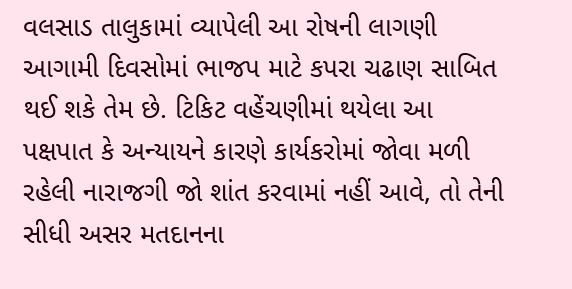વલસાડ તાલુકામાં વ્યાપેલી આ રોષની લાગણી આગામી દિવસોમાં ભાજપ માટે કપરા ચઢાણ સાબિત થઈ શકે તેમ છે. ટિકિટ વહેંચણીમાં થયેલા આ પક્ષપાત કે અન્યાયને કારણે કાર્યકરોમાં જોવા મળી રહેલી નારાજગી જો શાંત કરવામાં નહીં આવે, તો તેની સીધી અસર મતદાનના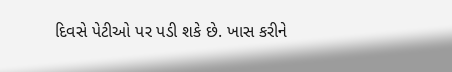દિવસે પેટીઓ પર પડી શકે છે. ખાસ કરીને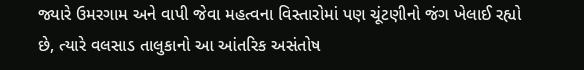જ્યારે ઉમરગામ અને વાપી જેવા મહત્વના વિસ્તારોમાં પણ ચૂંટણીનો જંગ ખેલાઈ રહ્યો છે, ત્યારે વલસાડ તાલુકાનો આ આંતરિક અસંતોષ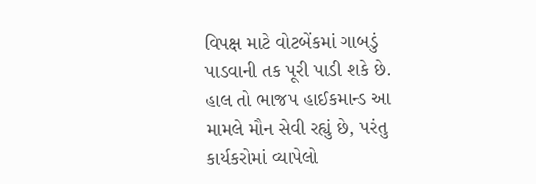વિપક્ષ માટે વોટબેંકમાં ગાબડું પાડવાની તક પૂરી પાડી શકે છે. હાલ તો ભાજપ હાઈકમાન્ડ આ મામલે મૌન સેવી રહ્યું છે, પરંતુ કાર્યકરોમાં વ્યાપેલો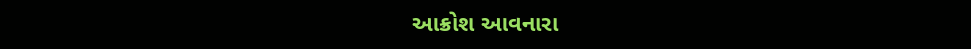આક્રોશ આવનારા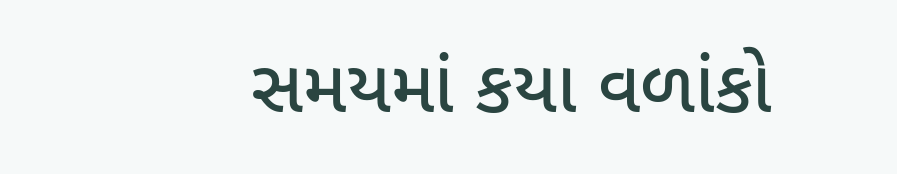સમયમાં કયા વળાંકો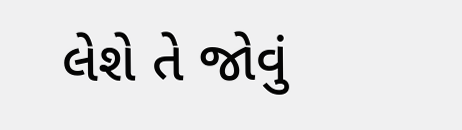લેશે તે જોવું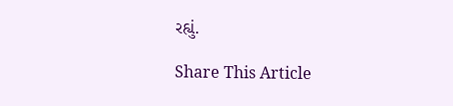રહ્યું.

Share This Article